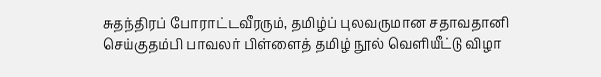சுதந்திரப் போராட்டவீரரும், தமிழ்ப் புலவருமான சதாவதானி செய்குதம்பி பாவலர் பிள்ளைத் தமிழ் நூல் வெளியீட்டு விழா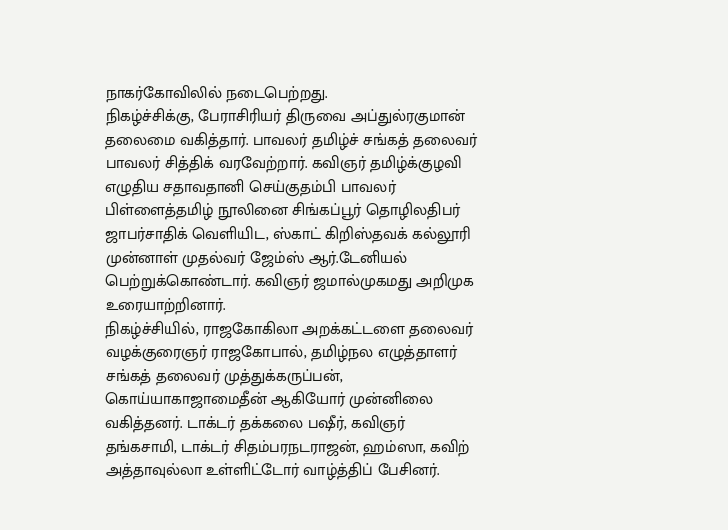நாகர்கோவிலில் நடைபெற்றது.
நிகழ்ச்சிக்கு, பேராசிரியர் திருவை அப்துல்ரகுமான் தலைமை வகித்தார். பாவலர் தமிழ்ச் சங்கத் தலைவர் பாவலர் சித்திக் வரவேற்றார். கவிஞர் தமிழ்க்குழவி எழுதிய சதாவதானி செய்குதம்பி பாவலர் பிள்ளைத்தமிழ் நூலினை சிங்கப்பூர் தொழிலதிபர் ஜாபர்சாதிக் வெளியிட, ஸ்காட் கிறிஸ்தவக் கல்லூரி முன்னாள் முதல்வர் ஜேம்ஸ் ஆர்.டேனியல் பெற்றுக்கொண்டார். கவிஞர் ஜமால்முகமது அறிமுக உரையாற்றினார்.
நிகழ்ச்சியில், ராஜகோகிலா அறக்கட்டளை தலைவர் வழக்குரைஞர் ராஜகோபால், தமிழ்நல எழுத்தாளர் சங்கத் தலைவர் முத்துக்கருப்பன், கொய்யாகாஜாமைதீன் ஆகியோர் முன்னிலை வகித்தனர். டாக்டர் தக்கலை பஷீர், கவிஞர் தங்கசாமி, டாக்டர் சிதம்பரநடராஜன், ஹம்ஸா, கவிற் அத்தாவுல்லா உள்ளிட்டோர் வாழ்த்திப் பேசினர்.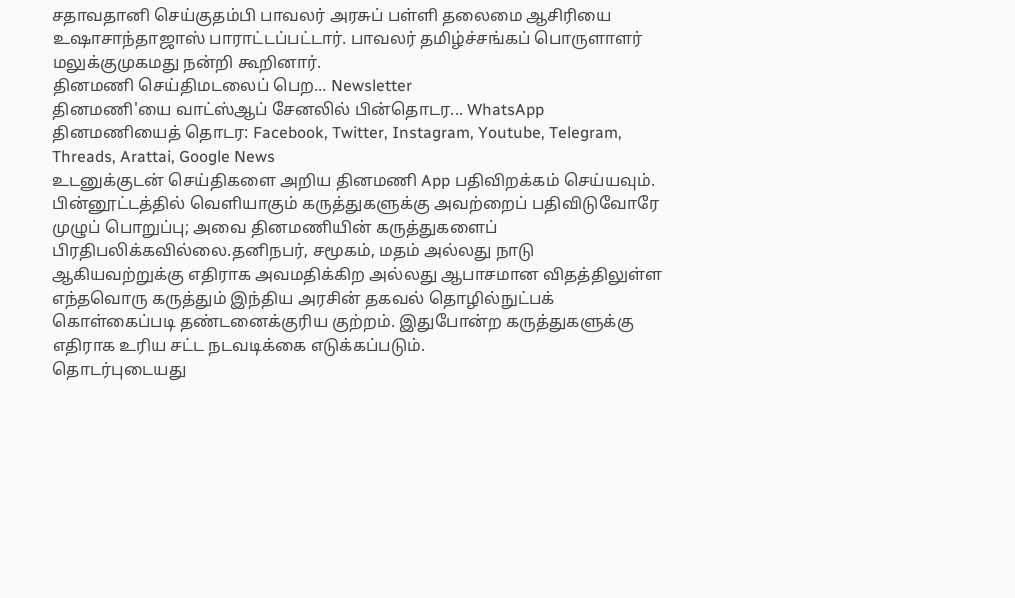சதாவதானி செய்குதம்பி பாவலர் அரசுப் பள்ளி தலைமை ஆசிரியை உஷாசாந்தாஜாஸ் பாராட்டப்பட்டார். பாவலர் தமிழ்ச்சங்கப் பொருளாளர் மலுக்குமுகமது நன்றி கூறினார்.
தினமணி செய்திமடலைப் பெற... Newsletter
தினமணி'யை வாட்ஸ்ஆப் சேனலில் பின்தொடர... WhatsApp
தினமணியைத் தொடர: Facebook, Twitter, Instagram, Youtube, Telegram, Threads, Arattai, Google News
உடனுக்குடன் செய்திகளை அறிய தினமணி App பதிவிறக்கம் செய்யவும்.
பின்னூட்டத்தில் வெளியாகும் கருத்துகளுக்கு அவற்றைப் பதிவிடுவோரே முழுப் பொறுப்பு; அவை தினமணியின் கருத்துகளைப் பிரதிபலிக்கவில்லை.தனிநபர், சமூகம், மதம் அல்லது நாடு ஆகியவற்றுக்கு எதிராக அவமதிக்கிற அல்லது ஆபாசமான விதத்திலுள்ள எந்தவொரு கருத்தும் இந்திய அரசின் தகவல் தொழில்நுட்பக் கொள்கைப்படி தண்டனைக்குரிய குற்றம். இதுபோன்ற கருத்துகளுக்கு எதிராக உரிய சட்ட நடவடிக்கை எடுக்கப்படும்.
தொடர்புடையது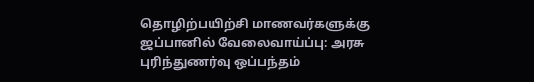தொழிற்பயிற்சி மாணவர்களுக்கு ஜப்பானில் வேலைவாய்ப்பு: அரசு புரிந்துணர்வு ஒப்பந்தம்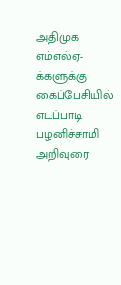அதிமுக எம்எல்ஏ-க்களுக்கு கைப்பேசியில் எடப்பாடி பழனிச்சாமி அறிவுரை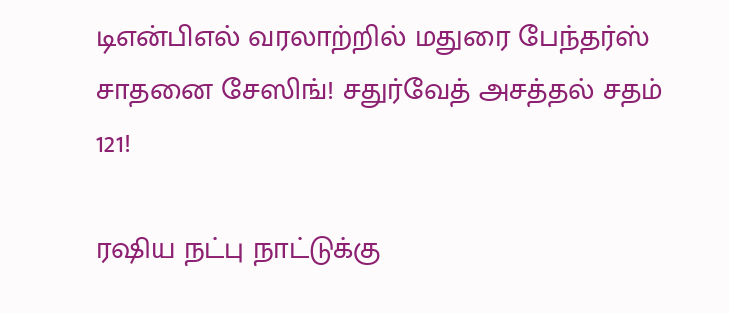டிஎன்பிஎல் வரலாற்றில் மதுரை பேந்தர்ஸ் சாதனை சேஸிங்! சதுர்வேத் அசத்தல் சதம் 121!

ரஷிய நட்பு நாட்டுக்கு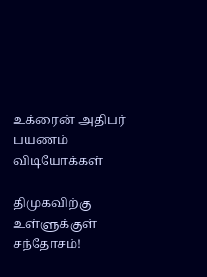உக்ரைன் அதிபர் பயணம்
விடியோக்கள்

திமுகவிற்கு உள்ளுக்குள் சந்தோசம்!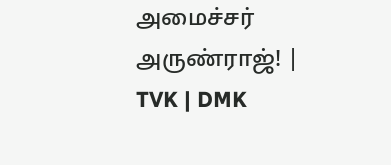அமைச்சர் அருண்ராஜ்! | TVK | DMK